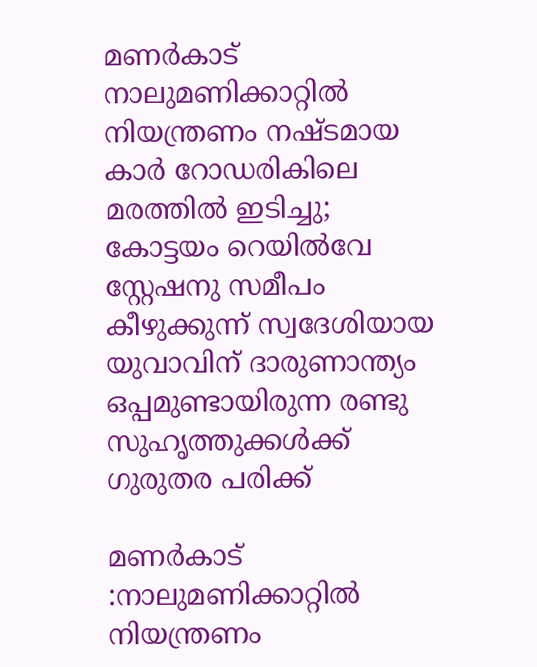മണർകാട് നാലുമണിക്കാറ്റിൽ നിയന്ത്രണം നഷ്ടമായ കാർ റോഡരികിലെ മരത്തിൽ ഇടിച്ചു; കോട്ടയം റെയിൽവേ സ്റ്റേഷനു സമീപം കീഴുക്കുന്ന് സ്വദേശിയായ യുവാവിന് ദാരുണാന്ത്യം ഒപ്പമുണ്ടായിരുന്ന രണ്ടു സുഹൃത്തുക്കൾക്ക് ഗുരുതര പരിക്ക്

മണർകാട് :നാലുമണിക്കാറ്റിൽ നിയന്ത്രണം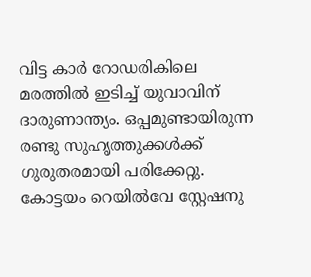വിട്ട കാർ റോഡരികിലെ മരത്തിൽ ഇടിച്ച് യുവാവിന് ദാരുണാന്ത്യം. ഒപ്പമുണ്ടായിരുന്ന രണ്ടു സുഹൃത്തുക്കൾക്ക് ഗുരുതരമായി പരിക്കേറ്റു. കോട്ടയം റെയിൽവേ സ്റ്റേഷനു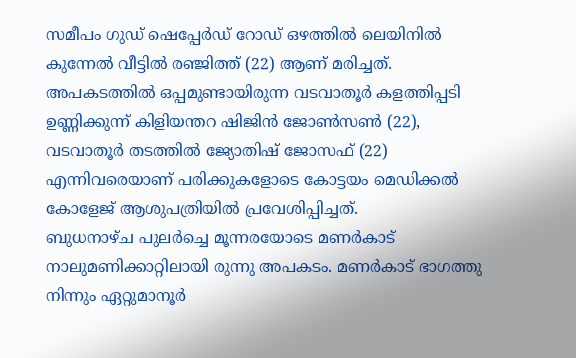സമീപം ഗുഡ് ഷെപ്പേർഡ് റോഡ് ഒഴത്തിൽ ലെയിനിൽ കുന്നേൽ വീട്ടിൽ രഞ്ജിത്ത് (22) ആണ് മരിച്ചത്. അപകടത്തിൽ ഒപ്പമുണ്ടായിരുന്ന വടവാതൂർ കളത്തിപ്പടി ഉണ്ണിക്കുന്ന് കിളിയന്തറ ഷിജിൻ ജോൺസൺ (22), വടവാതൂർ തടത്തിൽ ജ്യോതിഷ് ജോസഫ് (22) എന്നിവരെയാണ് പരിക്കുകളോടെ കോട്ടയം മെഡിക്കൽ കോളേജ് ആശുപത്രിയിൽ പ്രവേശിപ്പിച്ചത്.
ബുധനാഴ്ച പുലർച്ചെ മൂന്നരയോടെ മണർകാട് നാലുമണിക്കാറ്റിലായി രുന്നു അപകടം. മണർകാട് ഭാഗത്തു നിന്നും ഏറ്റുമാനൂർ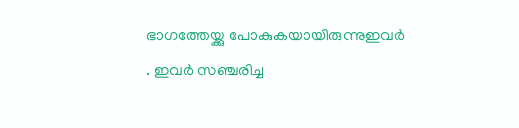ഭാഗത്തേയ്ക്കു പോകുകയായിരുന്നുഇവർ . ഇവർ സഞ്ചരിച്ച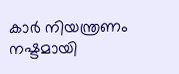കാർ നിയന്ത്രണം നഷ്ടമായി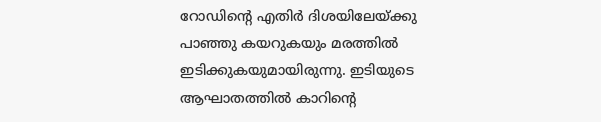റോഡിന്റെ എതിർ ദിശയിലേയ്ക്കു പാഞ്ഞു കയറുകയും മരത്തിൽ ഇടിക്കുകയുമായിരുന്നു. ഇടിയുടെ ആഘാതത്തിൽ കാറിന്റെ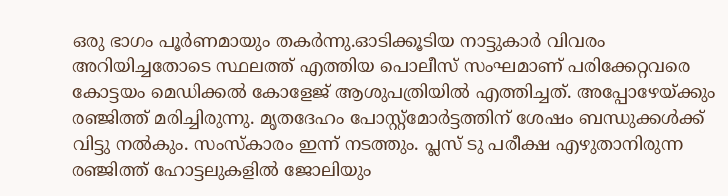ഒരു ഭാഗം പൂർണമായും തകർന്നു.ഓടിക്കൂടിയ നാട്ടുകാർ വിവരം അറിയിച്ചതോടെ സ്ഥലത്ത് എത്തിയ പൊലീസ് സംഘമാണ് പരിക്കേറ്റവരെ കോട്ടയം മെഡിക്കൽ കോളേജ് ആശുപത്രിയിൽ എത്തിച്ചത്. അപ്പോഴേയ്ക്കും രഞ്ജിത്ത് മരിച്ചിരുന്നു. മൃതദേഹം പോസ്റ്റ്മോർട്ടത്തിന് ശേഷം ബന്ധുക്കൾക്ക് വിട്ടു നൽകും. സംസ്കാരം ഇന്ന് നടത്തും. പ്ലസ് ടു പരീക്ഷ എഴുതാനിരുന്ന രഞ്ജിത്ത് ഹോട്ടലുകളിൽ ജോലിയും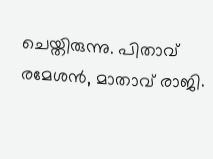ചെയ്തിരുന്നു. പിതാവ് രമേശൻ, മാതാവ് രാജി.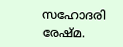സഹോദരി രേഷ്മ.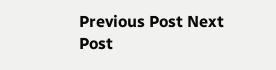Previous Post Next Post